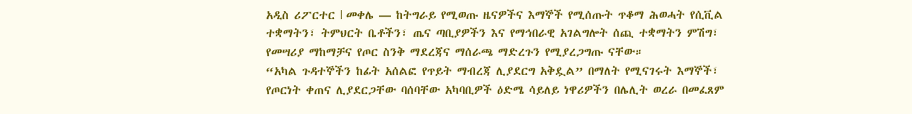አዲስ ሪፖርተር l መቀሌ — ከትግራይ የሚወጡ ዜናዎችና እማኞች የሚሰጡት ጥቆማ ሕወሓት የሲቪል ተቋማትን፣ ትምህርት ቤቶችን፣ ጤና ጣቢያዎችን እና የማኅበራዊ አገልግሎት ሰጪ ተቋማትን ምሽግ፣ የመሣሪያ ማከማቻና የጦር ስንቅ ማደረጃና ማሰራጫ ማድረጉን የሚያረጋግጡ ናቸው።
“አካል ጉዳተኞችን ከፊት አሰልፎ የጥይት ማብረጃ ሊያደርግ አቅዷል” በማለት የሚናገሩት እማኞች፣ የጦርነት ቀጠና ሊያደርጋቸው ባሰባቸው አካባቢዎች ዕድሜ ሳይለይ ነዋሪዎችን በሌሊት ወረራ በመፈጸም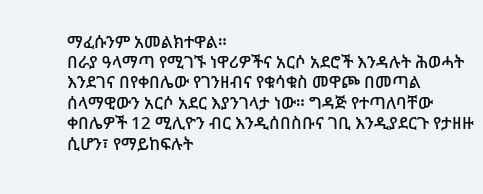ማፈሱንም አመልክተዋል።
በራያ ዓላማጣ የሚገኙ ነዋሪዎችና አርሶ አደሮች እንዳሉት ሕወሓት እንደገና በየቀበሌው የገንዘብና የቁሳቁስ መዋጮ በመጣል ሰላማዊውን አርሶ አደር እያንገላታ ነው። ግዳጅ የተጣለባቸው ቀበሌዎች 12 ሚሊዮን ብር እንዲሰበስቡና ገቢ እንዲያደርጉ የታዘዙ ሲሆን፣ የማይከፍሉት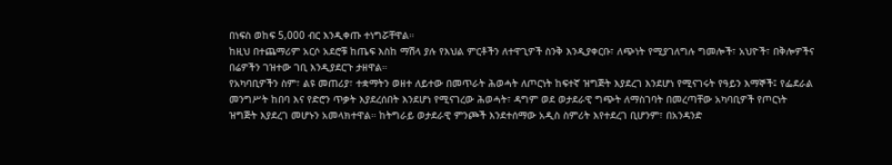በነፍስ ወከፍ 5,000 ብር እንዲቀጡ ተነግሯቸዋል።
ከዚህ በተጨማሪም አርሶ አደሮቹ ከጤፍ እስከ ማሽላ ያሉ የእህል ምርቶችን ለተዋጊዎች ስንቅ እንዲያቀርቡ፣ ለጭነት የሚያገለግሉ ግመሎች፣ አህዮች፣ በቅሎዎችና በሬዎችን ገዝተው ገቢ እንዲያደርጉ ታዘዋል።
የአካባቢዎችን ስም፣ ልዩ መጠሪያ፣ ተቋማትን ወዘተ ለይተው በመጥራት ሕወሓት ለጦርነት ከፍተኛ ዝግጅት እያደረገ እንደሆነ የሚናገሩት የዓይን እማኞች፤ የፌደራል መንግሥት ከበባ እና የድሮን ጥቃት እያደረሰበት እንደሆነ የሚናገረው ሕወሓት፣ ዳግም ወደ ወታደራዊ ግጭት ለማስገባት በመረጣቸው አካባቢዎች የጦርነት ዝግጅት እያደረገ መሆኑን አመላክተዋል። ከትግራይ ወታደራዊ ምንጮች እንደተሰማው አዲስ ስምሪት እየተደረገ ቢሆንም፣ በአንዳንድ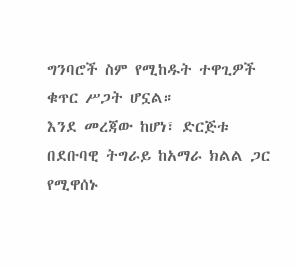ግንባሮች ስም የሚከዱት ተዋጊዎች ቁጥር ሥጋት ሆኗል።
እንደ መረጃው ከሆነ፣ ድርጅቱ በደቡባዊ ትግራይ ከአማራ ክልል ጋር የሚዋሰኑ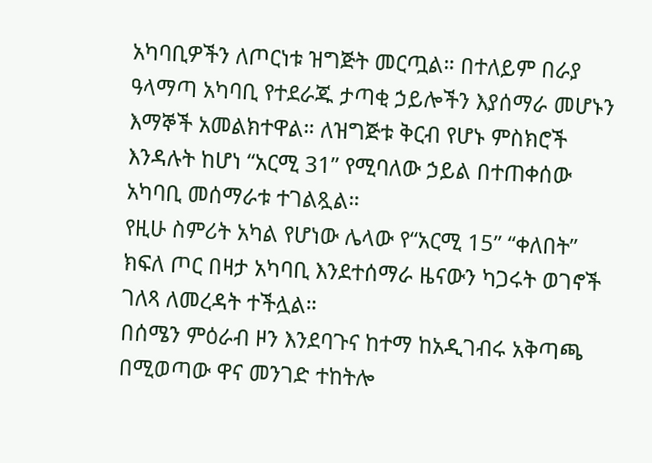አካባቢዎችን ለጦርነቱ ዝግጅት መርጧል። በተለይም በራያ ዓላማጣ አካባቢ የተደራጁ ታጣቂ ኃይሎችን እያሰማራ መሆኑን እማኞች አመልክተዋል። ለዝግጅቱ ቅርብ የሆኑ ምስክሮች እንዳሉት ከሆነ “አርሚ 31” የሚባለው ኃይል በተጠቀሰው አካባቢ መሰማራቱ ተገልጿል።
የዚሁ ስምሪት አካል የሆነው ሌላው የ“አርሚ 15” “ቀለበት” ክፍለ ጦር በዛታ አካባቢ እንደተሰማራ ዜናውን ካጋሩት ወገኖች ገለጻ ለመረዳት ተችሏል።
በሰሜን ምዕራብ ዞን እንደባጉና ከተማ ከአዲገብሩ አቅጣጫ በሚወጣው ዋና መንገድ ተከትሎ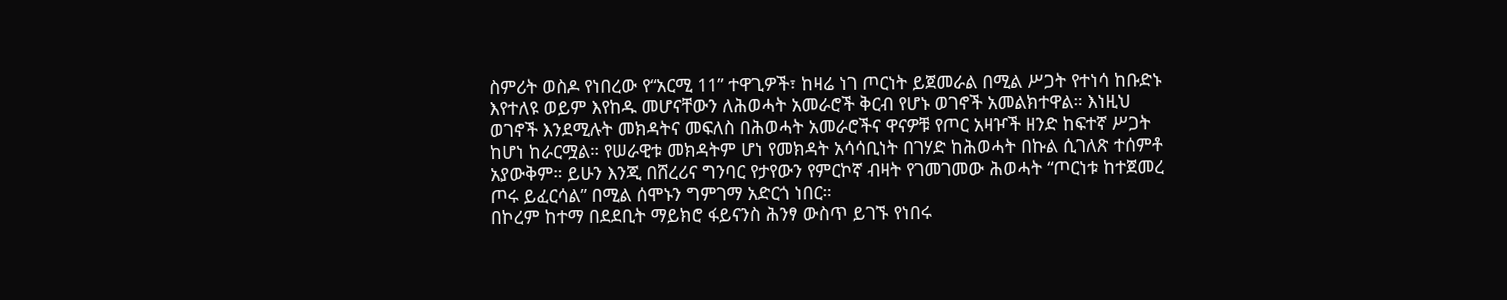ስምሪት ወስዶ የነበረው የ“አርሚ 11” ተዋጊዎች፣ ከዛሬ ነገ ጦርነት ይጀመራል በሚል ሥጋት የተነሳ ከቡድኑ እየተለዩ ወይም እየከዱ መሆናቸውን ለሕወሓት አመራሮች ቅርብ የሆኑ ወገኖች አመልክተዋል። እነዚህ ወገኖች እንደሚሉት መክዳትና መፍለስ በሕወሓት አመራሮችና ዋናዎቹ የጦር አዛዦች ዘንድ ከፍተኛ ሥጋት ከሆነ ከራርሟል። የሠራዊቱ መክዳትም ሆነ የመክዳት አሳሳቢነት በገሃድ ከሕወሓት በኩል ሲገለጽ ተሰምቶ አያውቅም። ይሁን እንጂ በሸረሪና ግንባር የታየውን የምርኮኛ ብዛት የገመገመው ሕወሓት “ጦርነቱ ከተጀመረ ጦሩ ይፈርሳል” በሚል ሰሞኑን ግምገማ አድርጎ ነበር።
በኮረም ከተማ በደደቢት ማይክሮ ፋይናንስ ሕንፃ ውስጥ ይገኙ የነበሩ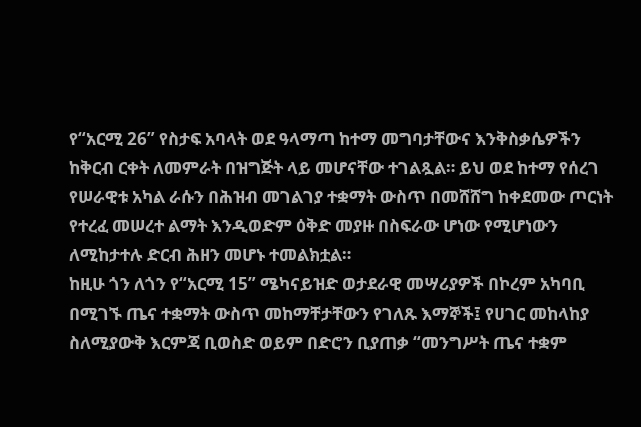የ“አርሚ 26” የስታፍ አባላት ወደ ዓላማጣ ከተማ መግባታቸውና እንቅስቃሴዎችን ከቅርብ ርቀት ለመምራት በዝግጅት ላይ መሆናቸው ተገልጿል። ይህ ወደ ከተማ የሰረገ የሠራዊቱ አካል ራሱን በሕዝብ መገልገያ ተቋማት ውስጥ በመሸሸግ ከቀደመው ጦርነት የተረፈ መሠረተ ልማት እንዲወድም ዕቅድ መያዙ በስፍራው ሆነው የሚሆነውን ለሚከታተሉ ድርብ ሕዘን መሆኑ ተመልክቷል።
ከዚሁ ጎን ለጎን የ“አርሚ 15” ሜካናይዝድ ወታደራዊ መሣሪያዎች በኮረም አካባቢ በሚገኙ ጤና ተቋማት ውስጥ መከማቸታቸውን የገለጹ እማኞች፤ የሀገር መከላከያ ስለሚያውቅ እርምጃ ቢወስድ ወይም በድሮን ቢያጠቃ “መንግሥት ጤና ተቋም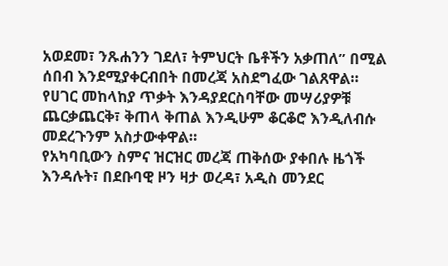አወደመ፣ ንጹሐንን ገደለ፣ ትምህርት ቤቶችን አቃጠለ” በሚል ሰበብ እንደሚያቀርብበት በመረጃ አስደግፈው ገልጸዋል። የሀገር መከላከያ ጥቃት እንዳያደርስባቸው መሣሪያዎቹ ጨርቃጨርቅ፣ ቅጠላ ቅጠል እንዲሁም ቆርቆሮ እንዲለብሱ መደረጉንም አስታውቀዋል።
የአካባቢውን ስምና ዝርዝር መረጃ ጠቅሰው ያቀበሉ ዜጎች እንዳሉት፣ በደቡባዊ ዞን ዛታ ወረዳ፣ አዲስ መንደር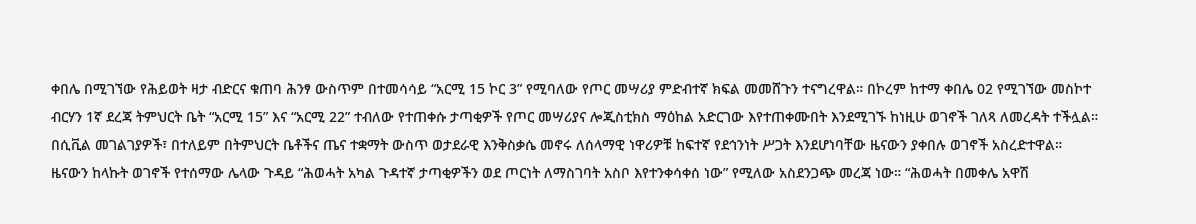ቀበሌ በሚገኘው የሕይወት ዛታ ብድርና ቁጠባ ሕንፃ ውስጥም በተመሳሳይ “አርሚ 15 ኮር 3” የሚባለው የጦር መሣሪያ ምድብተኛ ክፍል መመሸጉን ተናግረዋል። በኮረም ከተማ ቀበሌ 02 የሚገኘው መስኮተ ብርሃን 1ኛ ደረጃ ትምህርት ቤት “አርሚ 15” እና “አርሚ 22” ተብለው የተጠቀሱ ታጣቂዎች የጦር መሣሪያና ሎጂስቲክስ ማዕከል አድርገው እየተጠቀሙበት እንደሚገኙ ከነዚሁ ወገኖች ገለጻ ለመረዳት ተችሏል።
በሲቪል መገልገያዎች፣ በተለይም በትምህርት ቤቶችና ጤና ተቋማት ውስጥ ወታደራዊ እንቅስቃሴ መኖሩ ለሰላማዊ ነዋሪዎቹ ከፍተኛ የደኅንነት ሥጋት እንደሆነባቸው ዜናውን ያቀበሉ ወገኖች አስረድተዋል።
ዜናውን ከላኩት ወገኖች የተሰማው ሌላው ጉዳይ “ሕወሓት አካል ጉዳተኛ ታጣቂዎችን ወደ ጦርነት ለማስገባት አስቦ እየተንቀሳቀሰ ነው” የሚለው አስደንጋጭ መረጃ ነው። “ሕወሓት በመቀሌ አዋሽ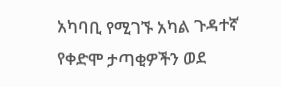አካባቢ የሚገኙ አካል ጉዳተኛ የቀድሞ ታጣቂዎችን ወደ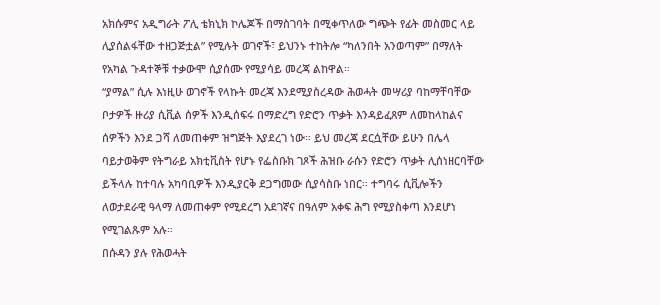አክሱምና አዲግራት ፖሊ ቴክኒክ ኮሌጆች በማስገባት በሚቀጥለው ግጭት የፊት መስመር ላይ ሊያሰልፋቸው ተዘጋጅቷል” የሚሉት ወገኖች፣ ይህንኑ ተከትሎ “ካለንበት አንወጣም” በማለት የአካል ጉዳተኞቹ ተቃውሞ ሲያሰሙ የሚያሳይ መረጃ ልከዋል።
“ያማል” ሲሉ እነዚሁ ወገኖች የላኩት መረጃ እንደሚያስረዳው ሕወሓት መሣሪያ ባከማቸባቸው ቦታዎች ዙሪያ ሲቪል ሰዎች እንዲሰፍሩ በማድረግ የድሮን ጥቃት እንዳይፈጸም ለመከላከልና ሰዎችን እንደ ጋሻ ለመጠቀም ዝግጅት እያደረገ ነው። ይህ መረጃ ደርሷቸው ይሁን በሌላ ባይታወቅም የትግራይ አክቲቪስት የሆኑ የፌስቡክ ገጾች ሕዝቡ ራሱን የድሮን ጥቃት ሊሰነዘርባቸው ይችላሉ ከተባሉ አካባቢዎች እንዲያርቅ ደጋግመው ሲያሳስቡ ነበር። ተግባሩ ሲቪሎችን ለወታደራዊ ዓላማ ለመጠቀም የሚደረግ አደገኛና በዓለም አቀፍ ሕግ የሚያስቀጣ እንደሆነ የሚገልጹም አሉ።
በሱዳን ያሉ የሕወሓት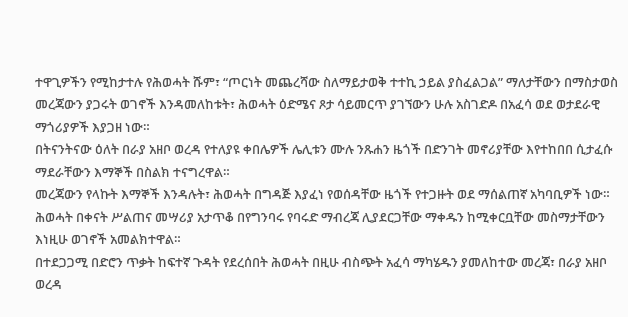ተዋጊዎችን የሚከታተሉ የሕወሓት ሹም፣ “ጦርነት መጨረሻው ስለማይታወቅ ተተኪ ኃይል ያስፈልጋል” ማለታቸውን በማስታወስ መረጃውን ያጋሩት ወገኖች እንዳመለከቱት፣ ሕወሓት ዕድሜና ጾታ ሳይመርጥ ያገኘውን ሁሉ አስገድዶ በአፈሳ ወደ ወታደራዊ ማጎሪያዎች እያጋዘ ነው።
በትናንትናው ዕለት በራያ አዘቦ ወረዳ የተለያዩ ቀበሌዎች ሌሊቱን ሙሉ ንጹሐን ዜጎች በድንገት መኖሪያቸው እየተከበበ ሲታፈሱ ማደራቸውን እማኞች በስልክ ተናግረዋል።
መረጃውን የላኩት እማኞች እንዳሉት፣ ሕወሓት በግዳጅ እያፈነ የወሰዳቸው ዜጎች የተጋዙት ወደ ማሰልጠኛ አካባቢዎች ነው። ሕወሓት በቀናት ሥልጠና መሣሪያ አታጥቆ በየግንባሩ የባሩድ ማብረጃ ሊያደርጋቸው ማቀዱን ከሚቀርቧቸው መስማታቸውን እነዚሁ ወገኖች አመልክተዋል።
በተደጋጋሚ በድሮን ጥቃት ከፍተኛ ጉዳት የደረሰበት ሕወሓት በዚሁ ብስጭት አፈሳ ማካሄዱን ያመለከተው መረጃ፣ በራያ አዘቦ ወረዳ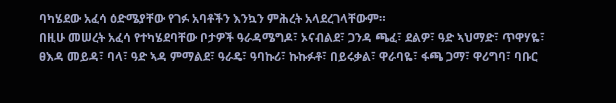ባካሄደው አፈሳ ዕድሜያቸው የገፉ አባቶችን እንኳን ምሕረት አላደረገላቸውም።
በዚሁ መሠረት አፈሳ የተካሄደባቸው ቦታዎች ዓራዳሜግዶ፣ ኦናብልደ፣ ጋንዳ ጫፈ፣ ደልዎ፣ ዓድ ኣህማድ፣ ጥዋሃዬ፣ ፀእዳ መይዳ፣ ባላ፣ ዓድ ኣዳ ምማልደ፣ ዓራዴ፣ ዓባኩሪ፣ ኩኩፉቶ፣ በይሩቃል፣ ዋራባዬ፣ ፋጫ ጋማ፣ ዋሪግባ፣ ባቡር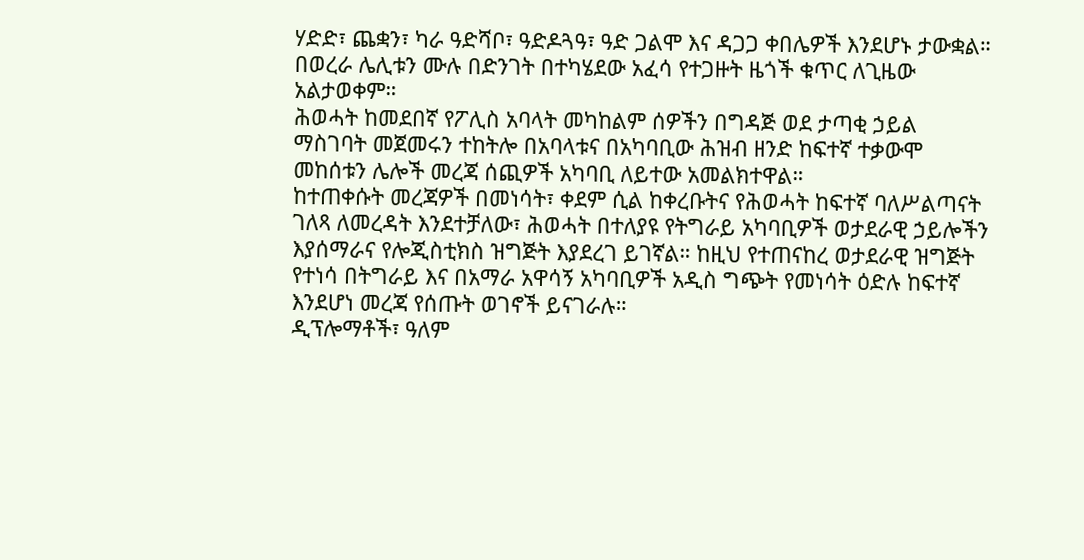ሃድድ፣ ጨቋን፣ ካራ ዓድሻቦ፣ ዓድዶጓዓ፣ ዓድ ጋልሞ እና ዳጋጋ ቀበሌዎች እንደሆኑ ታውቋል። በወረራ ሌሊቱን ሙሉ በድንገት በተካሄደው አፈሳ የተጋዙት ዜጎች ቁጥር ለጊዜው አልታወቀም።
ሕወሓት ከመደበኛ የፖሊስ አባላት መካከልም ሰዎችን በግዳጅ ወደ ታጣቂ ኃይል ማስገባት መጀመሩን ተከትሎ በአባላቱና በአካባቢው ሕዝብ ዘንድ ከፍተኛ ተቃውሞ መከሰቱን ሌሎች መረጃ ሰጪዎች አካባቢ ለይተው አመልክተዋል።
ከተጠቀሱት መረጃዎች በመነሳት፣ ቀደም ሲል ከቀረቡትና የሕወሓት ከፍተኛ ባለሥልጣናት ገለጻ ለመረዳት እንደተቻለው፣ ሕወሓት በተለያዩ የትግራይ አካባቢዎች ወታደራዊ ኃይሎችን እያሰማራና የሎጂስቲክስ ዝግጅት እያደረገ ይገኛል። ከዚህ የተጠናከረ ወታደራዊ ዝግጅት የተነሳ በትግራይ እና በአማራ አዋሳኝ አካባቢዎች አዲስ ግጭት የመነሳት ዕድሉ ከፍተኛ እንደሆነ መረጃ የሰጡት ወገኖች ይናገራሉ።
ዲፕሎማቶች፣ ዓለም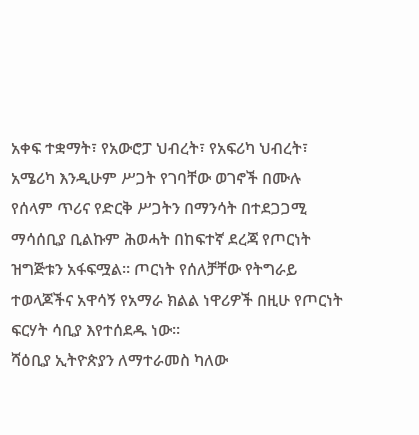አቀፍ ተቋማት፣ የአውሮፓ ህብረት፣ የአፍሪካ ህብረት፣ አሜሪካ እንዲሁም ሥጋት የገባቸው ወገኖች በሙሉ የሰላም ጥሪና የድርቅ ሥጋትን በማንሳት በተደጋጋሚ ማሳሰቢያ ቢልኩም ሕወሓት በከፍተኛ ደረጃ የጦርነት ዝግጅቱን አፋፍሟል። ጦርነት የሰለቻቸው የትግራይ ተወላጆችና አዋሳኝ የአማራ ክልል ነዋሪዎች በዚሁ የጦርነት ፍርሃት ሳቢያ እየተሰደዱ ነው።
ሻዕቢያ ኢትዮጵያን ለማተራመስ ካለው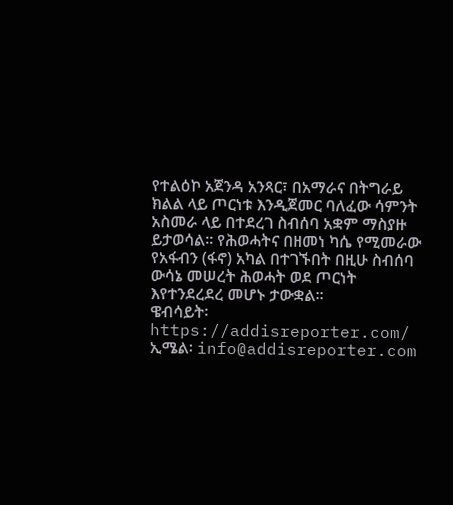የተልዕኮ አጀንዳ አንጻር፣ በአማራና በትግራይ ክልል ላይ ጦርነቱ እንዲጀመር ባለፈው ሳምንት አስመራ ላይ በተደረገ ስብሰባ አቋም ማስያዙ ይታወሳል። የሕወሓትና በዘመነ ካሴ የሚመራው የአፋብን (ፋኖ) አካል በተገኙበት በዚሁ ስብሰባ ውሳኔ መሠረት ሕወሓት ወደ ጦርነት እየተንደረደረ መሆኑ ታውቋል።
ዌብሳይት፡ https://addisreporter.com/
ኢሜል፡ info@addisreporter.com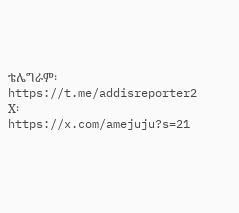ቴሌግራም፡ https://t.me/addisreporter2
X፡ https://x.com/amejuju?s=21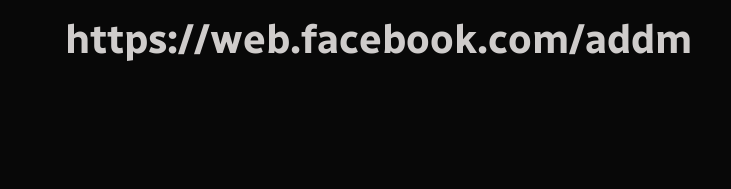https://web.facebook.com/addm